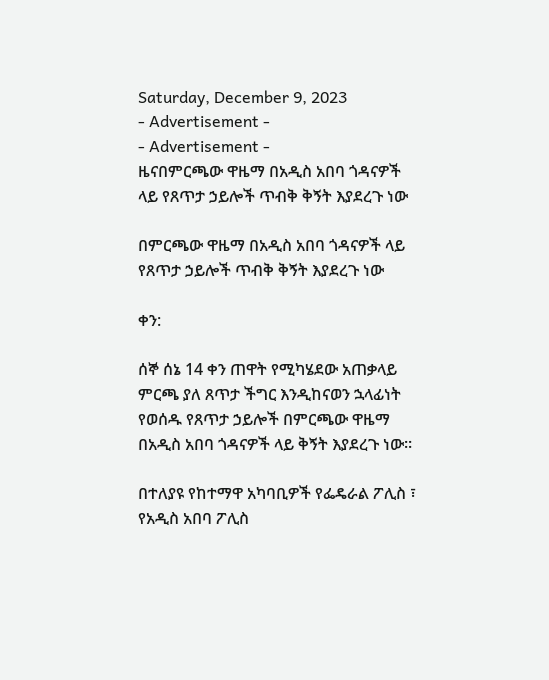Saturday, December 9, 2023
- Advertisement -
- Advertisement -
ዜናበምርጫው ዋዜማ በአዲስ አበባ ጎዳናዎች ላይ የጸጥታ ኃይሎች ጥብቅ ቅኝት እያደረጉ ነው

በምርጫው ዋዜማ በአዲስ አበባ ጎዳናዎች ላይ የጸጥታ ኃይሎች ጥብቅ ቅኝት እያደረጉ ነው

ቀን:

ሰኞ ሰኔ 14 ቀን ጠዋት የሚካሄደው አጠቃላይ ምርጫ ያለ ጸጥታ ችግር እንዲከናወን ኋላፊነት የወሰዱ የጸጥታ ኃይሎች በምርጫው ዋዜማ በአዲስ አበባ ጎዳናዎች ላይ ቅኝት እያደረጉ ነው።

በተለያዩ የከተማዋ አካባቢዎች የፌዴራል ፖሊስ ፣ የአዲስ አበባ ፖሊስ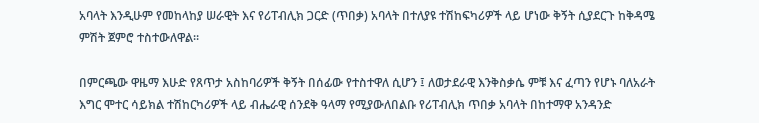አባላት እንዲሁም የመከላከያ ሠራዊት እና የሪፐብሊክ ጋርድ (ጥበቃ) አባላት በተለያዩ ተሽከፍካሪዎች ላይ ሆነው ቅኝት ሲያደርጉ ከቅዳሜ ምሽት ጀምሮ ተስተውለዋል።

በምርጫው ዋዜማ እሁድ የጸጥታ አስከባሪዎች ቅኝት በሰፊው የተስተዋለ ሲሆን ፤ ለወታደራዊ እንቅስቃሴ ምቹ እና ፈጣን የሆኑ ባለአራት እግር ሞተር ሳይክል ተሽከርካሪዎች ላይ ብሔራዊ ሰንደቅ ዓላማ የሚያውለበልቡ የሪፐብሊክ ጥበቃ አባላት በከተማዋ አንዳንድ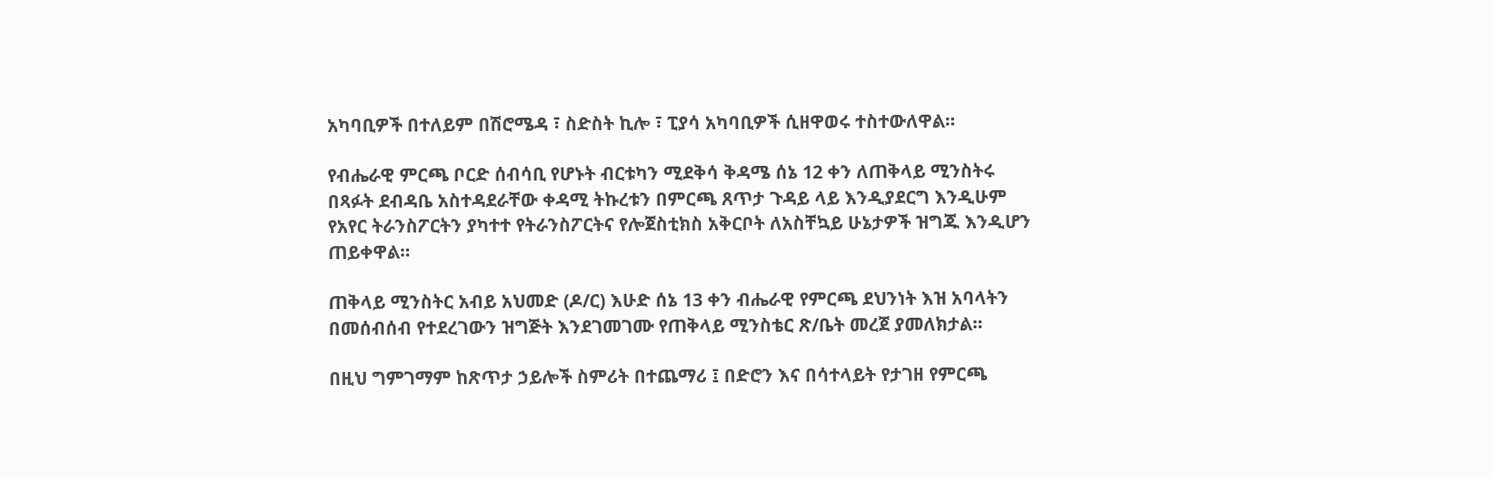አካባቢዎች በተለይም በሽሮሜዳ ፣ ስድስት ኪሎ ፣ ፒያሳ አካባቢዎች ሲዘዋወሩ ተስተውለዋል።

የብሔራዊ ምርጫ ቦርድ ሰብሳቢ የሆኑት ብርቱካን ሚደቅሳ ቅዳሜ ሰኔ 12 ቀን ለጠቅላይ ሚንስትሩ በጻፉት ደብዳቤ አስተዳደራቸው ቀዳሚ ትኩረቱን በምርጫ ጸጥታ ጉዳይ ላይ እንዲያደርግ እንዲሁም የአየር ትራንስፖርትን ያካተተ የትራንስፖርትና የሎጀስቲክስ አቅርቦት ለአስቸኳይ ሁኔታዎች ዝግጁ እንዲሆን ጠይቀዋል።

ጠቅላይ ሚንስትር አብይ አህመድ (ዶ/ር) እሁድ ሰኔ 13 ቀን ብሔራዊ የምርጫ ደህንነት እዝ አባላትን በመሰብሰብ የተደረገውን ዝግጅት እንደገመገሙ የጠቅላይ ሚንስቴር ጽ/ቤት መረጀ ያመለክታል።

በዚህ ግምገማም ከጽጥታ ኃይሎች ስምሪት በተጨማሪ ፤ በድሮን እና በሳተላይት የታገዘ የምርጫ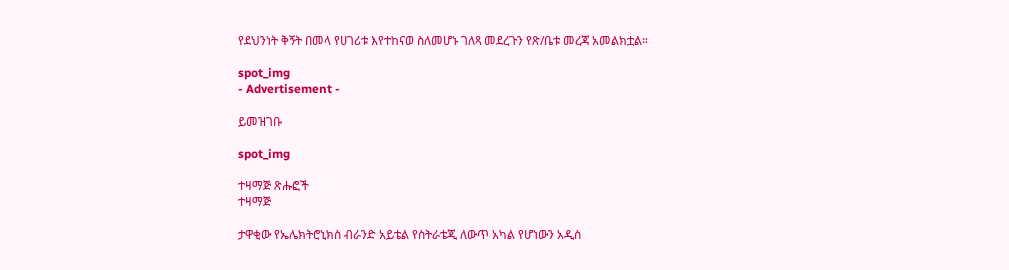የደህንነት ቅኝት በመላ የሀገሪቱ እየተከናወ ስለመሆኑ ገለጻ መደረጉን የጽ/ቤቱ መረጃ አመልክቷል።

spot_img
- Advertisement -

ይመዝገቡ

spot_img

ተዛማጅ ጽሑፎች
ተዛማጅ

ታዋቂው የኤሌክትሮኒክስ ብራንድ አይቴል የስትራቴጂ ለውጥ አካል የሆነውን አዲስ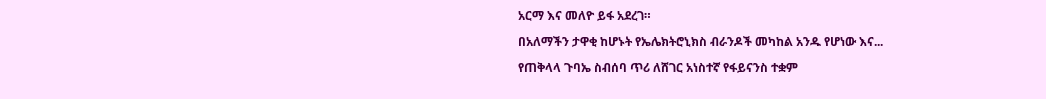አርማ እና መለዮ ይፋ አደረገ።

በአለማችን ታዋቂ ከሆኑት የኤሌክትሮኒክስ ብራንዶች መካከል አንዱ የሆነው እና...

የጠቅላላ ጉባኤ ስብሰባ ጥሪ ለሸገር አነስተኛ የፋይናንስ ተቋም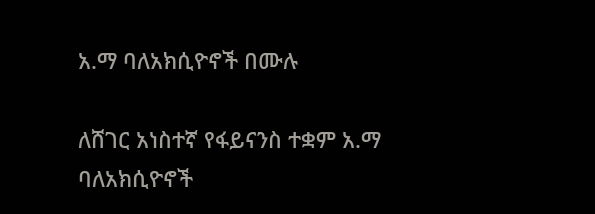አ.ማ ባለአክሲዮኖች በሙሉ

ለሸገር አነስተኛ የፋይናንስ ተቋም አ.ማ ባለአክሲዮኖች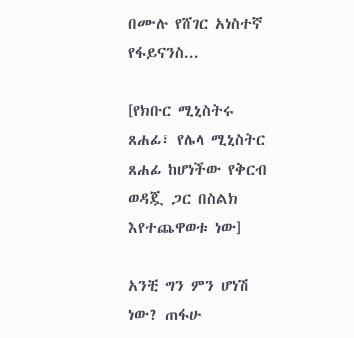በሙሉ የሸገር አነስተኛ የፋይናንስ...

[የክቡር ሚኒስትሩ ጸሐፊ፣ የሌላ ሚኒስትር ጸሐፊ ከሆነችው የቅርብ ወዳጇ ጋር በስልክ እየተጨዋወቱ ነው]

አንቺ ግን ምን ሆነሽ ነው? ጠፋሁ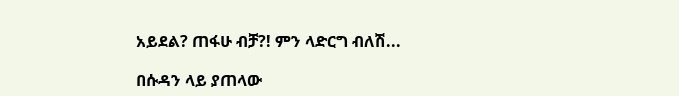አይደል? ጠፋሁ ብቻ?! ምን ላድርግ ብለሽ...

በሱዳን ላይ ያጠላው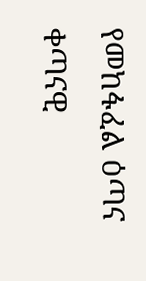የመከፋፈል ዕጣና ቀጣናዊ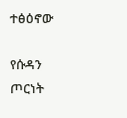ተፅዕኖው

የሱዳን ጦርነት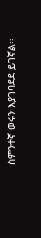ስምንተኛ ወሩን እያገባደደ ይገኛል፡፡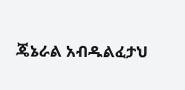ጄኔራል አብዱልፈታህ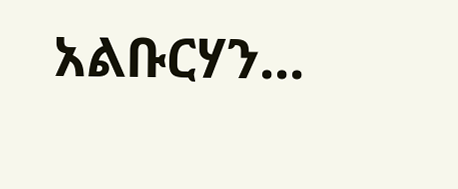አልቡርሃን...